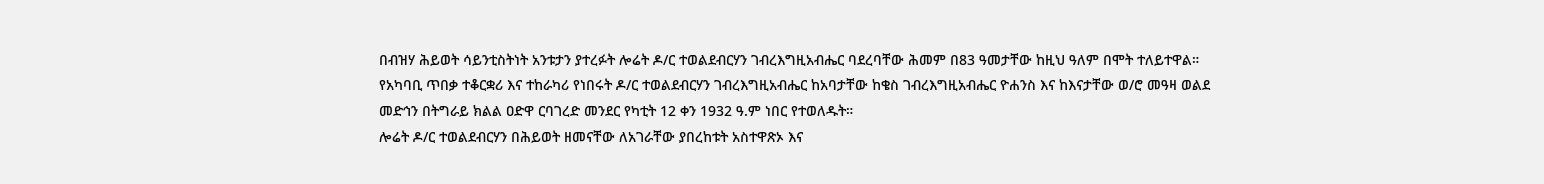በብዝሃ ሕይወት ሳይንቲስትነት አንቱታን ያተረፉት ሎሬት ዶ/ር ተወልደብርሃን ገብረእግዚአብሔር ባደረባቸው ሕመም በ83 ዓመታቸው ከዚህ ዓለም በሞት ተለይተዋል።
የአካባቢ ጥበቃ ተቆርቋሪ እና ተከራካሪ የነበሩት ዶ/ር ተወልደብርሃን ገብረእግዚአብሔር ከአባታቸው ከቄስ ገብረእግዚአብሔር ዮሐንስ እና ከእናታቸው ወ/ሮ መዓዛ ወልደ መድኅን በትግራይ ክልል ዐድዋ ርባገረድ መንደር የካቲት 12 ቀን 1932 ዓ.ም ነበር የተወለዱት።
ሎሬት ዶ/ር ተወልደብርሃን በሕይወት ዘመናቸው ለአገራቸው ያበረከቱት አስተዋጽኦ እና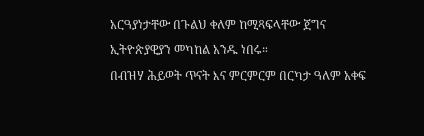አርዓያነታቸው በጉልህ ቀለም ከሚጻፍላቸው ጀግና ኢትዮጵያዊያን መካከል አንዱ ነበሩ።
በብዝሃ ሕይወት ጥናት እና ምርምርም በርካታ ዓለም አቀፍ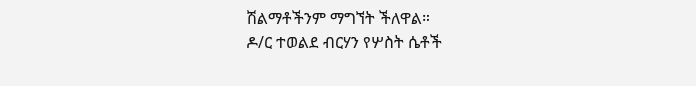ሽልማቶችንም ማግኘት ችለዋል።
ዶ/ር ተወልደ ብርሃን የሦስት ሴቶች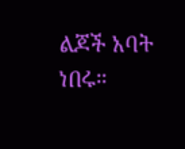ልጆች አባት ነበሩ።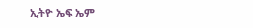ኢትዮ ኤፍ ኤም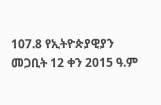107.8 የኢትዮጵያዊያን
መጋቢት 12 ቀን 2015 ዓ.ም